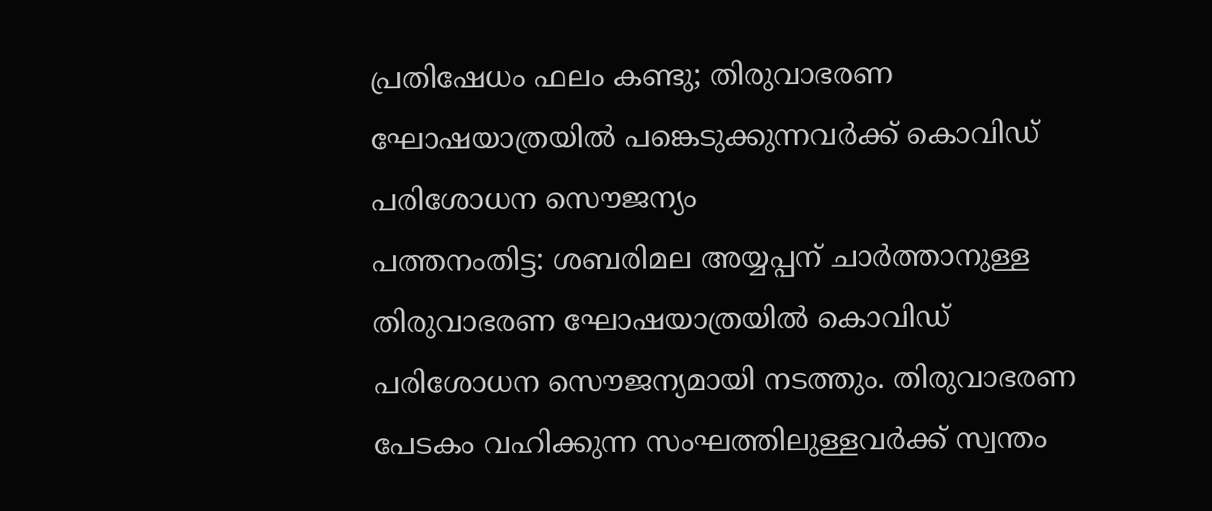പ്രതിഷേധം ഫലം കണ്ടു; തിരുവാഭരണ ഘോഷയാത്രയിൽ പങ്കെടുക്കുന്നവർക്ക് കൊവിഡ് പരിശോധന സൌജന്യം
പത്തനംതിട്ട: ശബരിമല അയ്യപ്പന് ചാർത്താനുള്ള തിരുവാഭരണ ഘോഷയാത്രയിൽ കൊവിഡ് പരിശോധന സൌജന്യമായി നടത്തും. തിരുവാഭരണ പേടകം വഹിക്കുന്ന സംഘത്തിലുള്ളവർക്ക് സ്വന്തം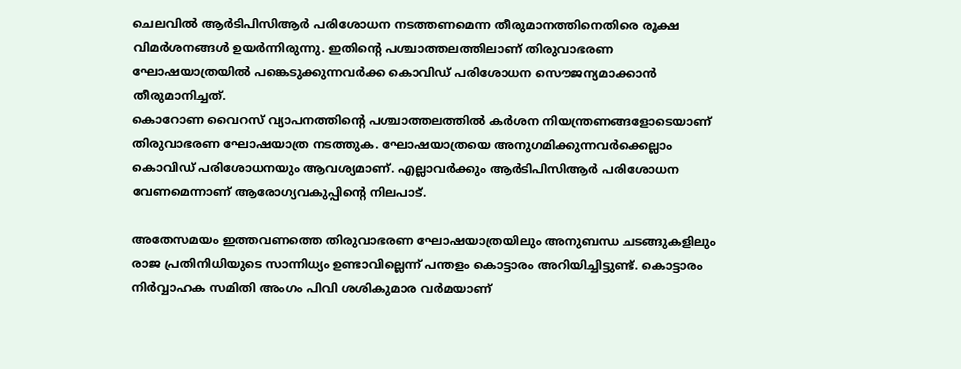ചെലവിൽ ആർടിപിസിആർ പരിശോധന നടത്തണമെന്ന തീരുമാനത്തിനെതിരെ രൂക്ഷ വിമർശനങ്ങൾ ഉയർന്നിരുന്നു. ഇതിന്റെ പശ്ചാത്തലത്തിലാണ് തിരുവാഭരണ ഘോഷയാത്രയിൽ പങ്കെടുക്കുന്നവർക്ക കൊവിഡ് പരിശോധന സൌജന്യമാക്കാൻ തീരുമാനിച്ചത്.
കൊറോണ വൈറസ് വ്യാപനത്തിന്റെ പശ്ചാത്തലത്തിൽ കർശന നിയന്ത്രണങ്ങളോടെയാണ് തിരുവാഭരണ ഘോഷയാത്ര നടത്തുക. ഘോഷയാത്രയെ അനുഗമിക്കുന്നവർക്കെല്ലാം കൊവിഡ് പരിശോധനയും ആവശ്യമാണ്. എല്ലാവർക്കും ആർടിപിസിആർ പരിശോധന വേണമെന്നാണ് ആരോഗ്യവകുപ്പിന്റെ നിലപാട്.

അതേസമയം ഇത്തവണത്തെ തിരുവാഭരണ ഘോഷയാത്രയിലും അനുബന്ധ ചടങ്ങുകളിലും രാജ പ്രതിനിധിയുടെ സാന്നിധ്യം ഉണ്ടാവില്ലെന്ന് പന്തളം കൊട്ടാരം അറിയിച്ചിട്ടുണ്ട്. കൊട്ടാരം നിർവ്വാഹക സമിതി അംഗം പിവി ശശികുമാര വർമയാണ്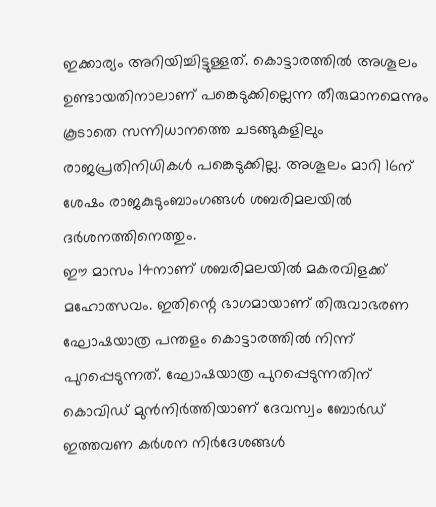ഇക്കാര്യം അറിയിച്ചിട്ടുള്ളത്. കൊട്ടാരത്തിൽ അശൂലം ഉണ്ടായതിനാലാണ് പങ്കെടുക്കില്ലെന്ന തീരുമാനമെന്നും കൂടാതെ സന്നിധാനത്തെ ചടങ്ങുകളിലും രാജപ്രതിനിധികൾ പങ്കെടുക്കില്ല. അശൂലം മാറി 16ന് ശേഷം രാജകുടുംബാംഗങ്ങൾ ശബരിമലയിൽ ദർശനത്തിനെത്തും.
ഈ മാസം 14നാണ് ശബരിമലയിൽ മകരവിളക്ക് മഹോത്സവം. ഇതിന്റെ ഭാഗമായാണ് തിരുവാഭരണ ഘോഷയാത്ര പന്തളം കൊട്ടാരത്തിൽ നിന്ന് പുറപ്പെടുന്നത്. ഘോഷയാത്ര പുറപ്പെടുന്നതിന് കൊവിഡ് മുൻനിർത്തിയാണ് ദേവസ്വം ബോർഡ് ഇത്തവണ കർശന നിർദേശങ്ങൾ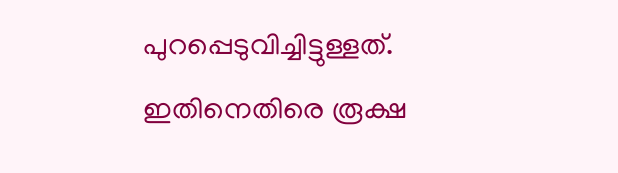പുറപ്പെടുവിച്ചിട്ടുള്ളത്. ഇതിനെതിരെ രൂക്ഷ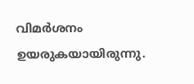വിമർശനം ഉയരുകയായിരുന്നു.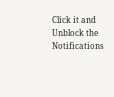Click it and Unblock the Notifications